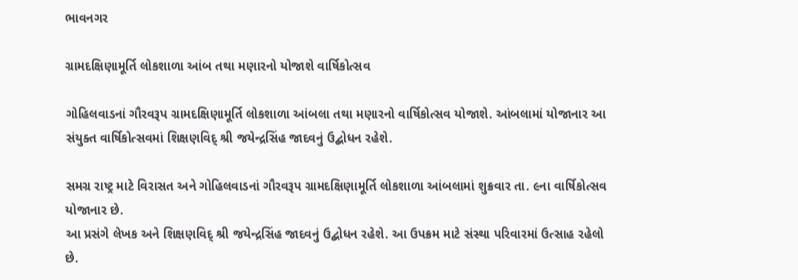ભાવનગર

ગ્રામદક્ષિણામૂર્તિ લોકશાળા આંબ તથા મણારનો યોજાશે વાર્ષિકોત્સવ

ગોહિલવાડનાં ગૌરવરૂપ ગ્રામદક્ષિણામૂર્તિ લોકશાળા આંબલા તથા મણારનો વાર્ષિકોત્સવ યોજાશે. આંબલામાં યોજાનાર આ સંયુક્ત વાર્ષિકોત્સવમાં શિક્ષણવિદ્ શ્રી જયેન્દ્રસિંહ જાદવનું ઉદ્બોધન રહેશે.

સમગ્ર રાષ્ટ્ર માટે વિરાસત અને ગોહિલવાડનાં ગૌરવરૂપ ગ્રામદક્ષિણામૂર્તિ લોકશાળા આંબલામાં શુક્રવાર તા. ૯ના વાર્ષિકોત્સવ યોજાનાર છે.
આ પ્રસંગે લેખક અને શિક્ષણવિદ્ શ્રી જયેન્દ્રસિંહ જાદવનું ઉદ્બોધન રહેશે. આ ઉપક્રમ માટે સંસ્થા પરિવારમાં ઉત્સાહ રહેલો છે.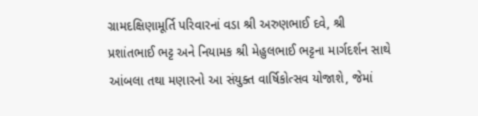ગ્રામદક્ષિણામૂર્તિ પરિવારનાં વડા શ્રી અરુણભાઈ દવે, શ્રી પ્રશાંતભાઈ ભટ્ટ અને નિયામક શ્રી મેહુલભાઈ ભટ્ટના માર્ગદર્શન સાથે આંબલા તથા મણારનો આ સંયુક્ત વાર્ષિકોત્સવ યોજાશે, જેમાં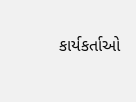કાર્યકર્તાઓ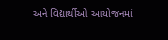અને વિદ્યાર્થીઓ આયોજનમાં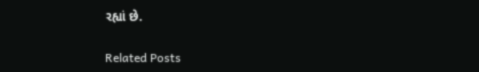રહ્યાં છે.

Related Posts